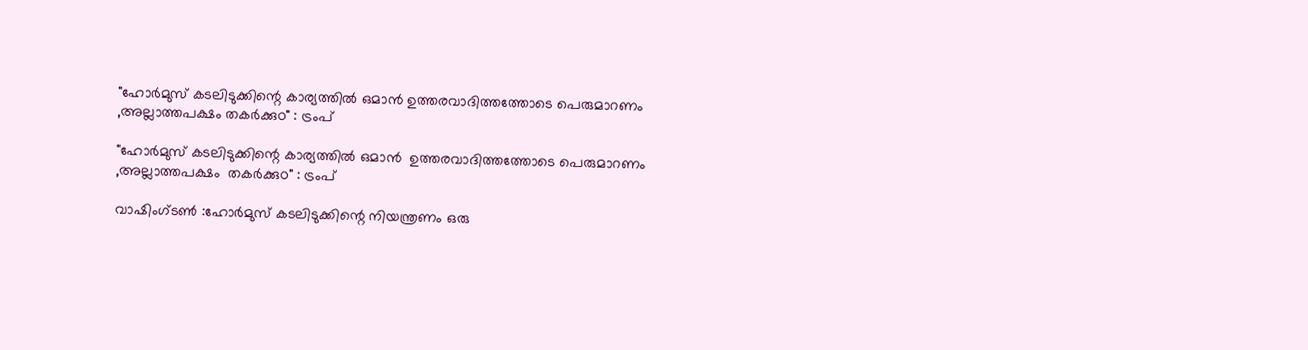"ഹോർമുസ് കടലിടുക്കിന്റെ കാര്യത്തിൽ ഒമാൻ ഉത്തരവാദിത്തത്തോടെ പെരുമാറണം ,അല്ലാത്തപക്ഷം തകർക്കുo" : ട്രംപ്

"ഹോർമുസ് കടലിടുക്കിന്റെ കാര്യത്തിൽ ഒമാൻ  ഉത്തരവാദിത്തത്തോടെ പെരുമാറണം ,അല്ലാത്തപക്ഷം  തകർക്കുo" : ട്രംപ്

വാഷിംഗ്‌ടൺ :ഹോർമുസ് കടലിടുക്കിന്റെ നിയന്ത്രണം ഒരു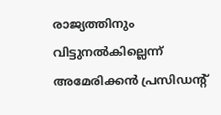രാജ്യത്തിനും വിട്ടുനൽകില്ലെന്ന് അമേരിക്കൻ പ്രസിഡന്റ്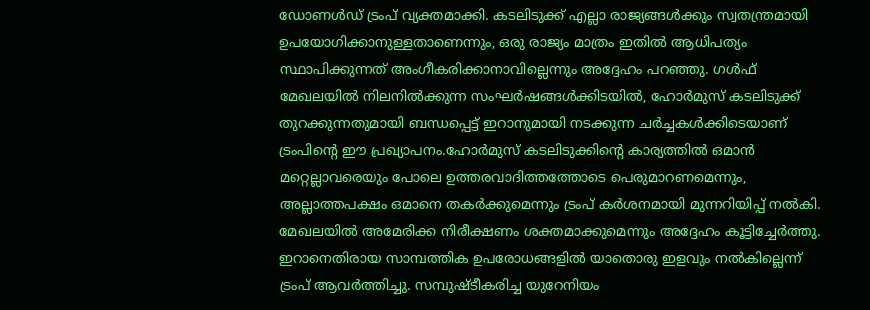ഡോണൾഡ് ട്രംപ് വ്യക്തമാക്കി. കടലിടുക്ക് എല്ലാ രാജ്യങ്ങൾക്കും സ്വതന്ത്രമായി ഉപയോഗിക്കാനുള്ളതാണെന്നും, ഒരു രാജ്യം മാത്രം ഇതിൽ ആധിപത്യം സ്ഥാപിക്കുന്നത് അംഗീകരിക്കാനാവില്ലെന്നും അദ്ദേഹം പറഞ്ഞു. ഗൾഫ് മേഖലയിൽ നിലനിൽക്കുന്ന സംഘർഷങ്ങൾക്കിടയിൽ, ഹോർമുസ് കടലിടുക്ക് തുറക്കുന്നതുമായി ബന്ധപ്പെട്ട് ഇറാനുമായി നടക്കുന്ന ചർച്ചകൾക്കിടെയാണ് ട്രംപിന്റെ ഈ പ്രഖ്യാപനം.ഹോർമുസ് കടലിടുക്കിന്റെ കാര്യത്തിൽ ഒമാൻ മറ്റെല്ലാവരെയും പോലെ ഉത്തരവാദിത്തത്തോടെ പെരുമാറണമെന്നും, അല്ലാത്തപക്ഷം ഒമാനെ തകർക്കുമെന്നും ട്രംപ് കർശനമായി മുന്നറിയിപ്പ് നൽകി. മേഖലയിൽ അമേരിക്ക നിരീക്ഷണം ശക്തമാക്കുമെന്നും അദ്ദേഹം കൂട്ടിച്ചേർത്തു. ഇറാനെതിരായ സാമ്പത്തിക ഉപരോധങ്ങളിൽ യാതൊരു ഇളവും നൽകില്ലെന്ന് ട്രംപ് ആവർത്തിച്ചു. സമ്പുഷ്ടീകരിച്ച യുറേനിയം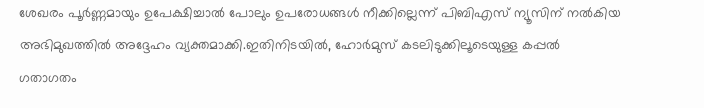ശേഖരം പൂർണ്ണമായും ഉപേക്ഷിച്ചാൽ പോലും ഉപരോധങ്ങൾ നീക്കില്ലെന്ന് പിബിഎസ് ന്യൂസിന് നൽകിയ അഭിമുഖത്തിൽ അദ്ദേഹം വ്യക്തമാക്കി.ഇതിനിടയിൽ, ഹോർമുസ് കടലിടുക്കിലൂടെയുള്ള കപ്പൽ ഗതാഗതം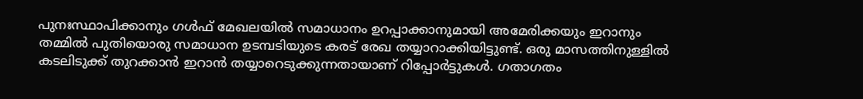പുനഃസ്ഥാപിക്കാനും ഗൾഫ് മേഖലയിൽ സമാധാനം ഉറപ്പാക്കാനുമായി അമേരിക്കയും ഇറാനും തമ്മിൽ പുതിയൊരു സമാധാന ഉടമ്പടിയുടെ കരട് രേഖ തയ്യാറാക്കിയിട്ടുണ്ട്. ഒരു മാസത്തിനുള്ളിൽ കടലിടുക്ക് തുറക്കാൻ ഇറാൻ തയ്യാറെടുക്കുന്നതായാണ് റിപ്പോർട്ടുകൾ. ഗതാഗതം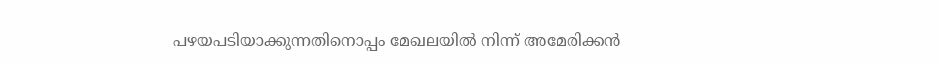പഴയപടിയാക്കുന്നതിനൊപ്പം മേഖലയിൽ നിന്ന് അമേരിക്കൻ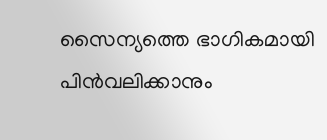സൈന്യത്തെ ഭാഗികമായി പിൻവലിക്കാനും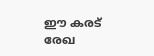ഈ കരട് രേഖ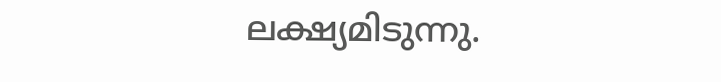ലക്ഷ്യമിടുന്നു.